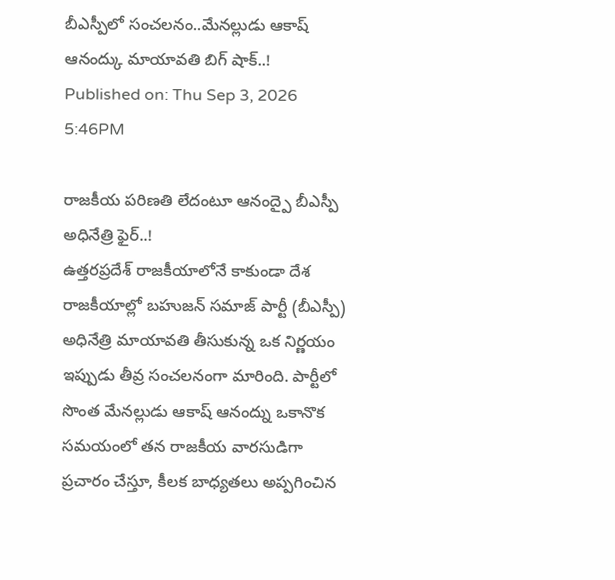బీఎస్పీలో సంచలనం..మేనల్లుడు ఆకాష్ ఆనంద్కు మాయావతి బిగ్ షాక్..!
Published on: Thu Sep 3, 2026 5:46PM

రాజకీయ పరిణతి లేదంటూ ఆనంద్పై బీఎస్పీ అధినేత్రి ఫైర్..!
ఉత్తరప్రదేశ్ రాజకీయాలోనే కాకుండా దేశ రాజకీయాల్లో బహుజన్ సమాజ్ పార్టీ (బీఎస్పీ) అధినేత్రి మాయావతి తీసుకున్న ఒక నిర్ణయం ఇప్పుడు తీవ్ర సంచలనంగా మారింది. పార్టీలో సొంత మేనల్లుడు ఆకాష్ ఆనంద్ను ఒకానొక సమయంలో తన రాజకీయ వారసుడిగా ప్రచారం చేస్తూ, కీలక బాధ్యతలు అప్పగించిన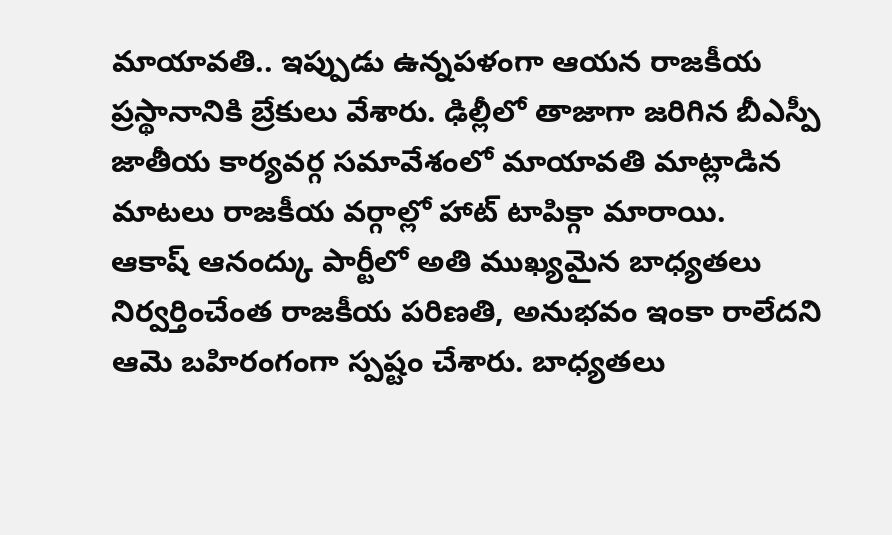మాయావతి.. ఇప్పుడు ఉన్నపళంగా ఆయన రాజకీయ ప్రస్థానానికి బ్రేకులు వేశారు. ఢిల్లీలో తాజాగా జరిగిన బీఎస్పీ జాతీయ కార్యవర్గ సమావేశంలో మాయావతి మాట్లాడిన మాటలు రాజకీయ వర్గాల్లో హాట్ టాపిక్గా మారాయి.
ఆకాష్ ఆనంద్కు పార్టీలో అతి ముఖ్యమైన బాధ్యతలు నిర్వర్తించేంత రాజకీయ పరిణతి, అనుభవం ఇంకా రాలేదని ఆమె బహిరంగంగా స్పష్టం చేశారు. బాధ్యతలు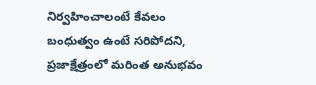నిర్వహించాలంటే కేవలం బంధుత్వం ఉంటే సరిపోదని, ప్రజాక్షేత్రంలో మరింత అనుభవం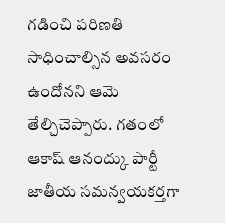గడించి పరిణతి సాధించాల్సిన అవసరం ఉందోనని ఆమె తేల్చిచెప్పారు. గతంలో ఆకాష్ ఆనంద్కు పార్టీ జాతీయ సమన్వయకర్తగా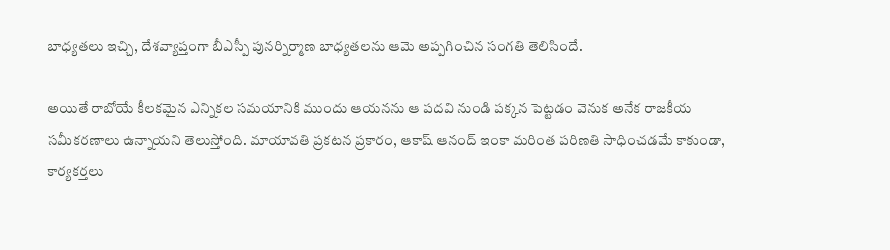బాధ్యతలు ఇచ్చి, దేశవ్యాప్తంగా బీఎస్పీ పునర్నిర్మాణ బాధ్యతలను ఆమె అప్పగించిన సంగతి తెలిసిందే.

అయితే రాబోయే కీలకమైన ఎన్నికల సమయానికి ముందు ఆయనను ఆ పదవి నుండి పక్కన పెట్టడం వెనుక అనేక రాజకీయ సమీకరణాలు ఉన్నాయని తెలుస్తోంది. మాయావతి ప్రకటన ప్రకారం, ఆకాష్ ఆనంద్ ఇంకా మరింత పరిణతి సాధించడమే కాకుండా, కార్యకర్తలు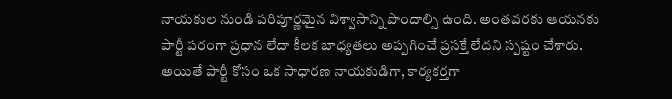నాయకుల నుండి పరిపూర్ణమైన విశ్వాసాన్ని పొందాల్సి ఉంది. అంతవరకు ఆయనకు పార్టీ పరంగా ప్రధాన లేదా కీలక బాధ్యతలు అప్పగించే ప్రసక్తే లేదని స్పష్టం చేశారు. అయితే పార్టీ కోసం ఒక సాధారణ నాయకుడిగా, కార్యకర్తగా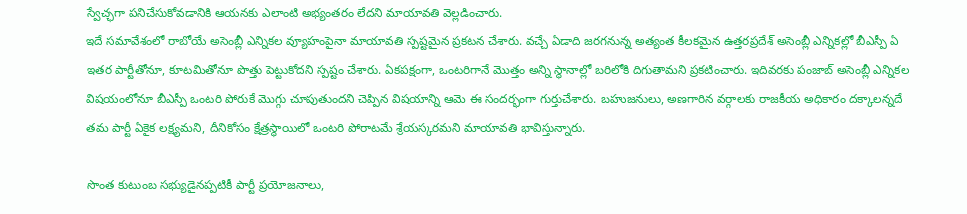స్వేచ్ఛగా పనిచేసుకోవడానికి ఆయనకు ఎలాంటి అభ్యంతరం లేదని మాయావతి వెల్లడించారు.
ఇదే సమావేశంలో రాబోయే అసెంబ్లీ ఎన్నికల వ్యూహంపైనా మాయావతి స్పష్టమైన ప్రకటన చేశారు. వచ్చే ఏడాది జరగనున్న అత్యంత కీలకమైన ఉత్తరప్రదేశ్ అసెంబ్లీ ఎన్నికల్లో బీఎస్పీ ఏ ఇతర పార్టీతోనూ, కూటమితోనూ పొత్తు పెట్టుకోదని స్పష్టం చేశారు. ఏకపక్షంగా, ఒంటరిగానే మొత్తం అన్ని స్థానాల్లో బరిలోకి దిగుతామని ప్రకటించారు. ఇదివరకు పంజాబ్ అసెంబ్లీ ఎన్నికల విషయంలోనూ బీఎస్పీ ఒంటరి పోరుకే మొగ్గు చూపుతుందని చెప్పిన విషయాన్ని ఆమె ఈ సందర్భంగా గుర్తుచేశారు. బహుజనులు, అణగారిన వర్గాలకు రాజకీయ అధికారం దక్కాలన్నదే తమ పార్టీ ఏకైక లక్ష్యమని, దీనికోసం క్షేత్రస్థాయిలో ఒంటరి పోరాటమే శ్రేయస్కరమని మాయావతి భావిస్తున్నారు.

సొంత కుటుంబ సభ్యుడైనప్పటికీ పార్టీ ప్రయోజనాలు,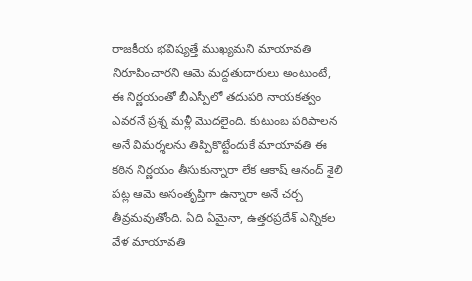రాజకీయ భవిష్యత్తే ముఖ్యమని మాయావతి నిరూపించారని ఆమె మద్దతుదారులు అంటుంటే, ఈ నిర్ణయంతో బీఎస్పీలో తదుపరి నాయకత్వం ఎవరనే ప్రశ్న మళ్లీ మొదలైంది. కుటుంబ పరిపాలన అనే విమర్శలను తిప్పికొట్టేందుకే మాయావతి ఈ కఠిన నిర్ణయం తీసుకున్నారా లేక ఆకాష్ ఆనంద్ శైలి పట్ల ఆమె అసంతృప్తిగా ఉన్నారా అనే చర్చ తీవ్రమవుతోంది. ఏది ఏమైనా, ఉత్తరప్రదేశ్ ఎన్నికల వేళ మాయావతి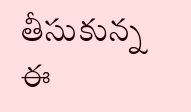తీసుకున్న ఈ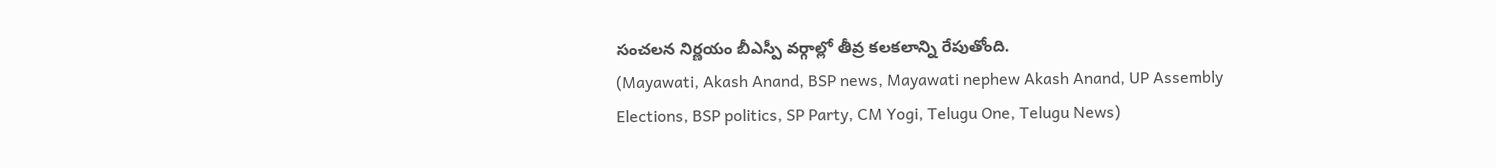సంచలన నిర్ణయం బీఎస్పీ వర్గాల్లో తీవ్ర కలకలాన్ని రేపుతోంది.
(Mayawati, Akash Anand, BSP news, Mayawati nephew Akash Anand, UP Assembly Elections, BSP politics, SP Party, CM Yogi, Telugu One, Telugu News)